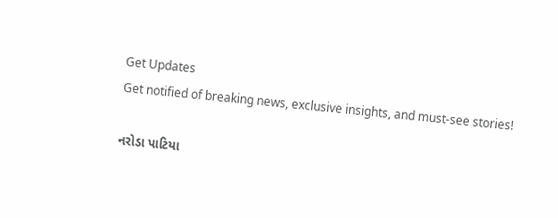Get Updates
Get notified of breaking news, exclusive insights, and must-see stories!

નરોડા પાટિયા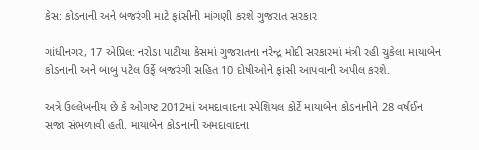કેસ: કોડનાની અને બજરંગી માટે ફાંસીની માંગણી કરશે ગુજરાત સરકાર

ગાંધીનગર, 17 એપ્રિલ: નરોડા પાટીયા કેસમાં ગુજરાતના નરેન્દ્ર મોદી સરકારમાં મંત્રી રહી ચુકેલા માયાબેન કોડનાની અને બાબુ પટેલ ઉર્ફે બજરંગી સહિત 10 દોષીઓને ફાંસી આપવાની અપીલ કરશે.

અત્રે ઉલ્લેખનીય છે કે ઓગષ્ટ 2012માં અમદાવાદના સ્પેશિયલ કોર્ટે માયાબેન કોડનાનીને 28 વર્ષઈન સજા સંભળાવી હતી. માયાબેન કોડનાની અમદાવાદના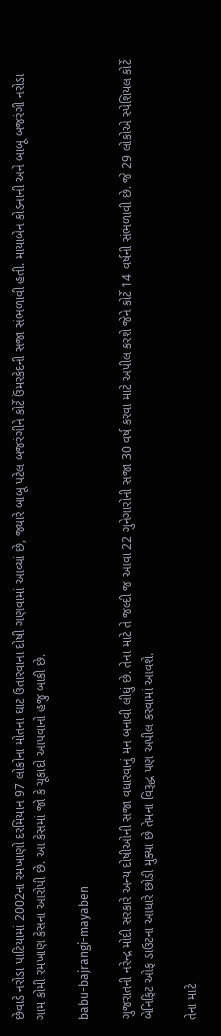છેવાડે નરોડા પાટિયામાં 2002ના રમખાણો દરમિયાન 97 લોકોના મોતના ઘાટ ઉતારવાના દોષી ગણવામાં આવ્યાં છે, જ્યારે બાબૂ પટેલ બજરંગીને કોર્ટે ઉંમરકેદની સજા સંભળાવી હતી. માયાબેન કોડનાની અને બાબૂ બજરંગી નરોડા ગામ કોમી રમખાણ કેસના આરોપી છે. આ કેસમાં જો કે ચૂકાદો આપવાનો હજુ બાકી છે.

babu-bajrangi-mayaben

ગુજરાતની નરેન્દ્ર મોદી સરકારે અન્ય દોષીઓની સજા વધારવાનું મન બનાવી લીધું છે. તેના માટે તે જલ્દી જ આવા 22 ગુનેગારોની સજા 30 વર્ષ કરવા માટે અપીલ કરશે જેને કોર્ટે 14 વર્ષની સંભળાવી છે. જે 29 લોકોએ સ્પેશિયલ કોર્ટે બેનિફિટ ઓફ ડાઉટના આધારે છોડી મુક્યા છે તેમના વિરૂદ્ધ પણ અપીલ કરવામાં આવશે.

તેના માટે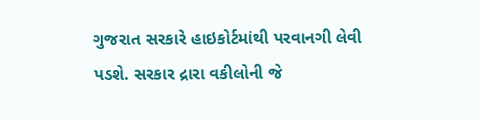ગુજરાત સરકારે હાઇકોર્ટમાંથી પરવાનગી લેવી પડશે. સરકાર દ્રારા વકીલોની જે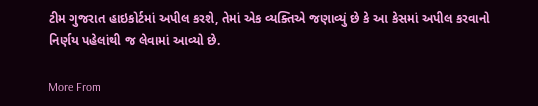ટીમ ગુજરાત હાઇકોર્ટમાં અપીલ કરશે, તેમાં એક વ્યક્તિએ જણાવ્યું છે કે આ કેસમાં અપીલ કરવાનો નિર્ણય પહેલાંથી જ લેવામાં આવ્યો છે.

More From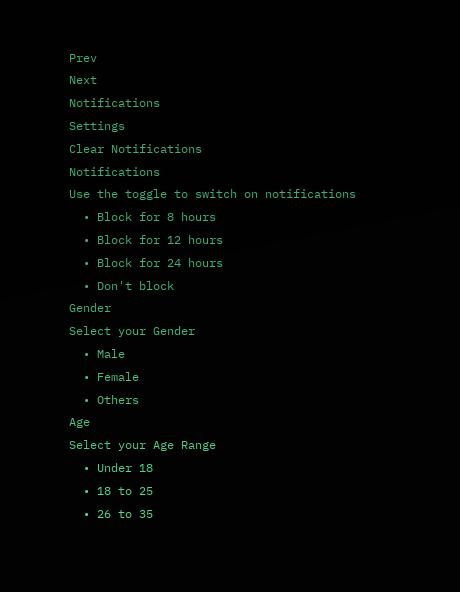Prev
Next
Notifications
Settings
Clear Notifications
Notifications
Use the toggle to switch on notifications
  • Block for 8 hours
  • Block for 12 hours
  • Block for 24 hours
  • Don't block
Gender
Select your Gender
  • Male
  • Female
  • Others
Age
Select your Age Range
  • Under 18
  • 18 to 25
  • 26 to 35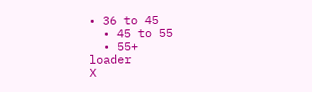• 36 to 45
  • 45 to 55
  • 55+
loader
X